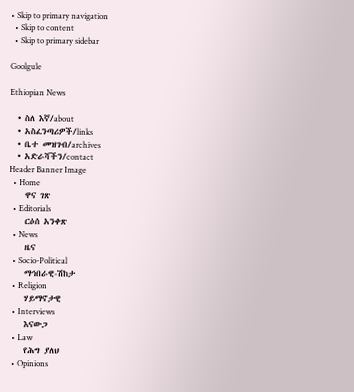• Skip to primary navigation
  • Skip to content
  • Skip to primary sidebar

Goolgule

Ethiopian News

  • ስለ እኛ/about
  • አስፈንጣሪዎች/links
  • ቤተ መዝገብ/archives
  • አድራሻችን/contact
Header Banner Image
  • Home
    ዋና ገጽ
  • Editorials
    ርዕሰ አንቀጽ
  • News
    ዜና
  • Socio-Political
    ማኅበራዊ-ሽከታ
  • Religion
    ሃይማኖታዊ
  • Interviews
    እናውጋ
  • Law
    የሕግ ያለህ
  • Opinions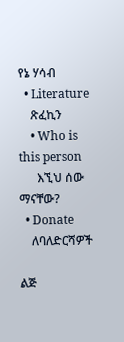የኔ ሃሳብ
  • Literature
    ጽፈኪን
    • Who is this person
      እኚህ ሰው ማናቸው?
  • Donate
    ለባለድርሻዎች

ልጅ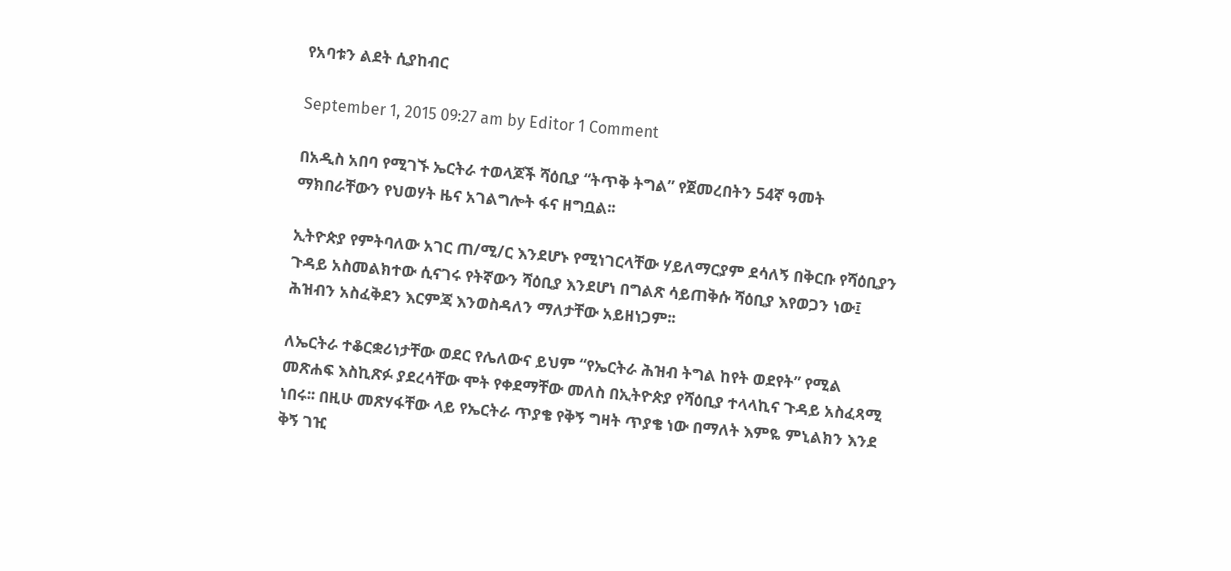የአባቱን ልደት ሲያከብር

September 1, 2015 09:27 am by Editor 1 Comment

በአዲስ አበባ የሚገኙ ኤርትራ ተወላጆች ሻዕቢያ “ትጥቅ ትግል” የጀመረበትን 54ኛ ዓመት ማክበራቸውን የህወሃት ዜና አገልግሎት ፋና ዘግቧል፡፡

ኢትዮጵያ የምትባለው አገር ጠ/ሚ/ር እንደሆኑ የሚነገርላቸው ሃይለማርያም ደሳለኝ በቅርቡ የሻዕቢያን ጉዳይ አስመልክተው ሲናገሩ የትኛውን ሻዕቢያ እንደሆነ በግልጽ ሳይጠቅሱ ሻዕቢያ እየወጋን ነው፤ ሕዝብን አስፈቅደን እርምጃ እንወስዳለን ማለታቸው አይዘነጋም፡፡

ለኤርትራ ተቆርቋሪነታቸው ወደር የሌለውና ይህም “የኤርትራ ሕዝብ ትግል ከየት ወደየት” የሚል መጽሐፍ እስኪጽፉ ያደረሳቸው ሞት የቀደማቸው መለስ በኢትዮጵያ የሻዕቢያ ተላላኪና ጉዳይ አስፈጻሚ ነበሩ፡፡ በዚሁ መጽሃፋቸው ላይ የኤርትራ ጥያቄ የቅኝ ግዛት ጥያቄ ነው በማለት እምዬ ምኒልክን እንደ ቅኝ ገዢ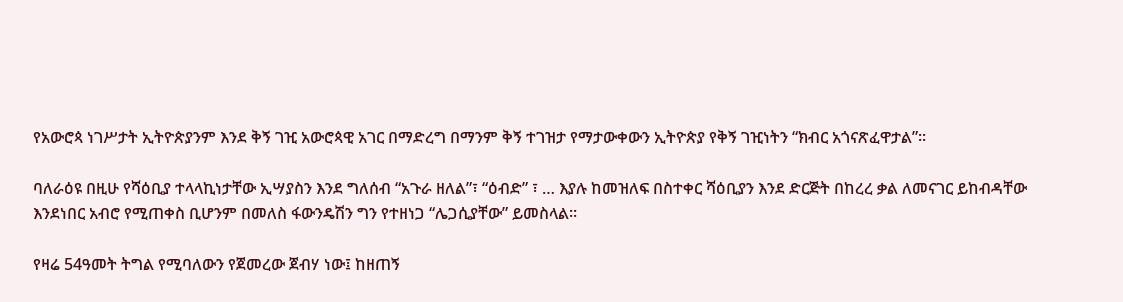የአውሮጳ ነገሥታት ኢትዮጵያንም እንደ ቅኝ ገዢ አውሮጳዊ አገር በማድረግ በማንም ቅኝ ተገዝታ የማታውቀውን ኢትዮጵያ የቅኝ ገዢነትን “ክብር አጎናጽፈዋታል”፡፡

ባለራዕዩ በዚሁ የሻዕቢያ ተላላኪነታቸው ኢሣያስን እንደ ግለሰብ “አጉራ ዘለል”፣ “ዕብድ” ፣ … እያሉ ከመዝለፍ በስተቀር ሻዕቢያን እንደ ድርጅት በከረረ ቃል ለመናገር ይከብዳቸው እንደነበር አብሮ የሚጠቀስ ቢሆንም በመለስ ፋውንዴሽን ግን የተዘነጋ “ሌጋሲያቸው” ይመስላል፡፡

የዛሬ 54ዓመት ትግል የሚባለውን የጀመረው ጀብሃ ነው፤ ከዘጠኝ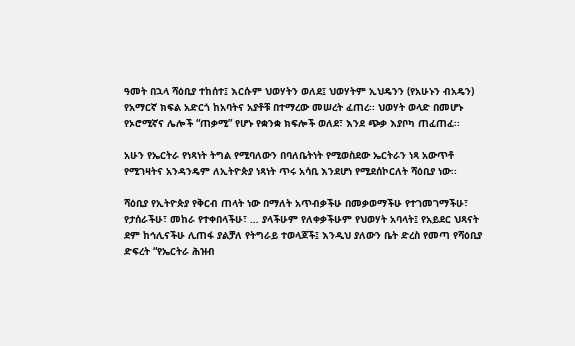ዓመት በኋላ ሻዕቢያ ተከሰተ፤ እርሱም ህወሃትን ወለደ፤ ህወሃትም ኢህዴንን (የአሁኑን ብአዴን) የአማርኛ ክፍል አድርጎ ከአባትና አያቶቹ በተማረው መሠረት ፈጠረ፡፡ ህወሃት ወላድ በመሆኑ የኦሮሚኛና ሌሎች “ጠቃሚ” የሆኑ የቋንቋ ክፍሎች ወለደ፣ እንደ ጭቃ እያቦካ ጠፈጠፈ፡፡

አሁን የኤርትራ የነጻነት ትግል የሚባለውን በባለቤትነት የሚወስደው ኤርትራን ነጻ አውጥቶ የሚገዛትና አንዳንዴም ለኢትዮጵያ ነጻነት ጥሩ አሳቢ እንደሆነ የሚደሰኮርለት ሻዕቢያ ነው፡፡

ሻዕቢያ የኢትዮጵያ የቅርብ ጠላት ነው በማለት አጥብቃችሁ በመቃወማችሁ የተገመገማችሁ፣ የታሰራችሁ፣ መከራ የተቀበላችሁ፣ … ያላችሁም የለቀቃችሁም የህወሃት አባላት፤ የአይደር ህጻናት ደም ከኅሊናችሁ ሊጠፋ ያልቻለ የትግራይ ተወላጆች፤ እንዲህ ያለውን ቤት ድረስ የመጣ የሻዕቢያ ድፍረት “የኤርትራ ሕዝብ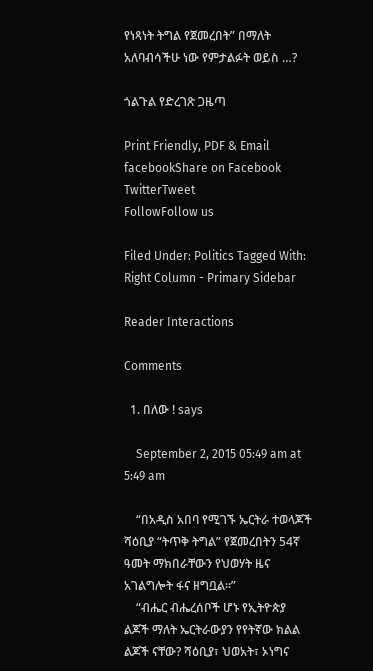የነጻነት ትግል የጀመረበት” በማለት አለባብሳችሁ ነው የምታልፉት ወይስ …?

ጎልጉል የድረገጽ ጋዜጣ

Print Friendly, PDF & Email
facebookShare on Facebook
TwitterTweet
FollowFollow us

Filed Under: Politics Tagged With: Right Column - Primary Sidebar

Reader Interactions

Comments

  1. በለው ! says

    September 2, 2015 05:49 am at 5:49 am

    “በአዲስ አበባ የሚገኙ ኤርትራ ተወላጆች ሻዕቢያ “ትጥቅ ትግል” የጀመረበትን 54ኛ ዓመት ማክበራቸውን የህወሃት ዜና አገልግሎት ፋና ዘግቧል፡፡”
    “ብሔር ብሔረሰቦች ሆኑ የኢትዮጵያ ልጆች ማለት ኤርትራውያን የየትኛው ክልል ልጆች ናቸው? ሻዕቢያ፣ ህወአት፣ ኦነግና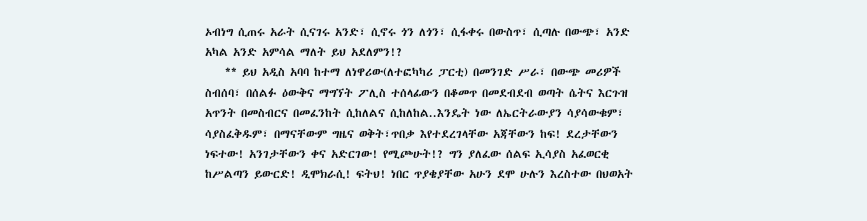ኦብነግ ሲጠሩ አራት ሲናገሩ አንድ፣ ሲኖሩ ጎን ለጎን፣ ሲፋቀሩ በውስጥ፣ ሲጣሉ በውጭ፣ አንድ አካል አንድ አምሳል ማለት ይህ አደለምን!?
    ** ይህ አዲስ አባባ ከተማ ለነዋሪው(ለተፎካካሪ ፓርቲ) በመንገድ ሥራ፣ በውጭ መሪዎች ስብሰባ፣ በሰልፉ ዕውቅና ማግኘት ፖሊስ ተሰላፊውን በቆመጥ በመደብደብ ወጣት ሴትና እርጉዝ አጥንት በመስብርና በመፈንከት ሲከለልና ሲከለከል..እንዴት ነው ለኤርትራውያን ሳያሳውቁም፣ ሳያስፈቅዱም፣ በማናቸውም ግዜና ወቅት፣ጥበቃ እየተደረገላቸው አጃቸውን ከፍ! ደረታቸውን ነፍተው! አንገታቸውን ቀና አድርገው! የሚጮሁት!? ግን ያለፈው ሰልፍ ኢሳያስ አፈወርቂ ከሥልጣን ይውርድ! ዲሞክራሲ! ፍትህ! ነበር ጥያቄያቸው አሁን ደሞ ሁሉን እረስተው በህወአት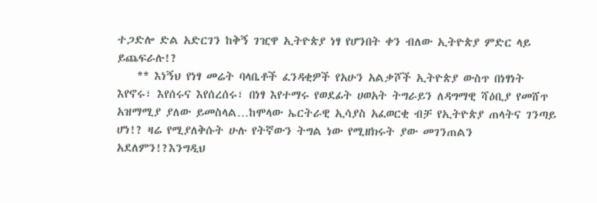ተጋድሎ ድል አድርገን ከቅኝ ገዢዋ ኢትዮጵያ ነፃ የሆንበት ቀን ብለው ኢትዮጵያ ምድር ላይ ይጨፍራሉ!?
    ** እነኝህ የነፃ መሬት ባላቤቶች ፈንዳቂዎች የአሁን አልቃሾች ኢትዮጵያ ውስጥ በነፃነት እየኖሩ፣ እየሰሩና እየሰረሰሩ፣ በነፃ እየተማሩ የወደፊት ሀወአት ትግራይን ለዳግማዊ ሻዕቢያ የመሸጥ አዝማሚያ ያለው ይመስላል…ከሞላው ኤርትራዊ ኢሳያስ አፈወርቂ ብቻ የኢትዮጵያ ጠላትና ገንጣይ ሆነ!? ዛሬ የሚያለቅሱት ሁሉ የትኛውን ትግል ነው የሚዘክሩት ያው መገንጠልን አደለምን!?እንግዲህ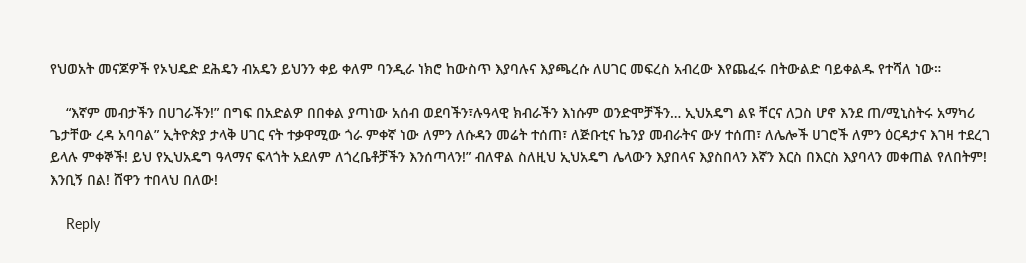የህወአት መናጆዎች የኦህዴድ ደሕዴን ብአዴን ይህንን ቀይ ቀለም ባንዲራ ነክሮ ከውስጥ እያባሉና እያጫረሱ ለሀገር መፍረስ አብረው እየጨፈሩ በትውልድ ባይቀልዱ የተሻለ ነው።

    “እኛም መብታችን በሀገራችን!” በግፍ በአድልዎ በበቀል ያጣነው አሰብ ወደባችን፣ሉዓላዊ ክብራችን እነሱም ወንድሞቻችን… ኢህአዴግ ልዩ ቸርና ለጋስ ሆኖ እንደ ጠ/ሚኒስትሩ አማካሪ ጌታቸው ረዳ አባባል” ኢትዮጵያ ታላቅ ሀገር ናት ተቃዋሚው ጎራ ምቀኛ ነው ለምን ለሱዳን መሬት ተሰጠ፣ ለጅቡቲና ኬንያ መብራትና ውሃ ተሰጠ፣ ለሌሎች ሀገሮች ለምን ዕርዳታና እገዛ ተደረገ ይላሉ ምቀኞች! ይህ የኢህአዴግ ዓላማና ፍላጎት አደለም ለጎረቤቶቻችን እንሰጣላን!” ብለዋል ስለዚህ ኢህአዴግ ሌላውን እያበላና እያስበላን እኛን እርስ በእርስ እያባላን መቀጠል የለበትም! እንቢኝ በል! ሸዋን ተበላህ በለው!

    Reply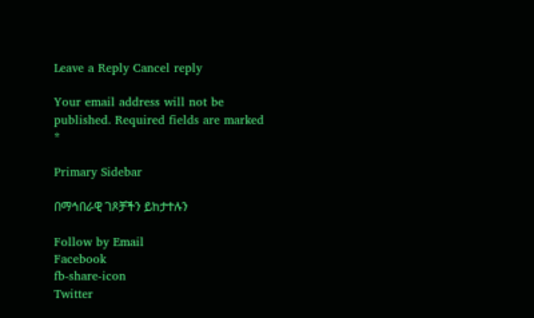Leave a Reply Cancel reply

Your email address will not be published. Required fields are marked *

Primary Sidebar

በማኅበራዊ ገጾቻችን ይከታተሉን

Follow by Email
Facebook
fb-share-icon
Twitter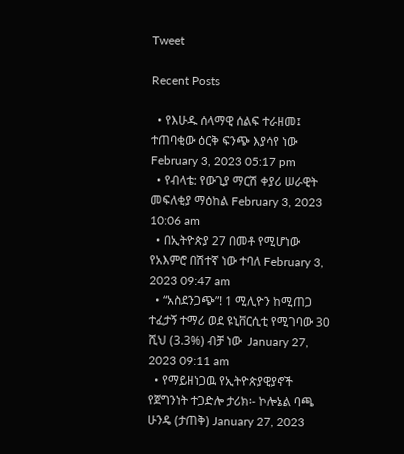Tweet

Recent Posts

  • የእሁዱ ሰላማዊ ሰልፍ ተራዘመ፤ ተጠባቂው ዕርቅ ፍንጭ እያሳየ ነው February 3, 2023 05:17 pm
  • የብላቴ: የውጊያ ማርሽ ቀያሪ ሠራዊት መፍለቂያ ማዕከል February 3, 2023 10:06 am
  • በኢትዮጵያ 27 በመቶ የሚሆነው የአእምሮ በሽተኛ ነው ተባለ February 3, 2023 09:47 am
  • “አስደንጋጭ”! 1 ሚሊዮን ከሚጠጋ ተፈታኝ ተማሪ ወደ ዩኒቨርሲቲ የሚገባው 30 ሺህ (3.3%) ብቻ ነው  January 27, 2023 09:11 am
  • የማይዘነጋዉ የኢትዮጵያዊያኖች የጀግንነት ተጋድሎ ታሪክ፡- ኮሎኔል ባጫ ሁንዴ (ታጠቅ) January 27, 2023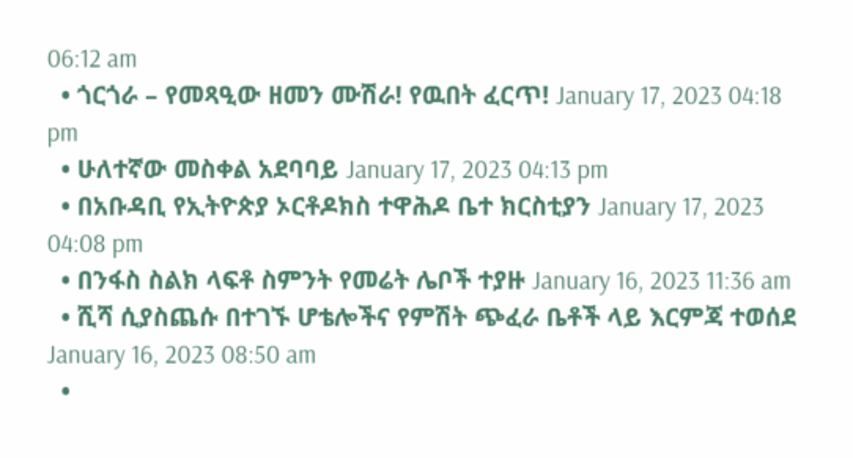06:12 am
  • ጎርጎራ – የመጻዒው ዘመን ሙሽራ! የዉበት ፈርጥ! January 17, 2023 04:18 pm
  • ሁለተኛው መስቀል አደባባይ January 17, 2023 04:13 pm
  • በአቡዳቢ የኢትዮጵያ ኦርቶዶክስ ተዋሕዶ ቤተ ክርስቲያን January 17, 2023 04:08 pm
  • በንፋስ ስልክ ላፍቶ ስምንት የመሬት ሌቦች ተያዙ January 16, 2023 11:36 am
  • ሺሻ ሲያስጨሱ በተገኙ ሆቴሎችና የምሽት ጭፈራ ቤቶች ላይ እርምጃ ተወሰደ January 16, 2023 08:50 am
  •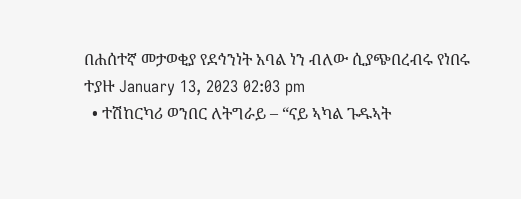በሐሰተኛ መታወቂያ የደኅንነት አባል ነን ብለው ሲያጭበረብሩ የነበሩ ተያዙ January 13, 2023 02:03 pm
  • ተሽከርካሪ ወንበር ለትግራይ – “ናይ ኣካል ጉዱኣት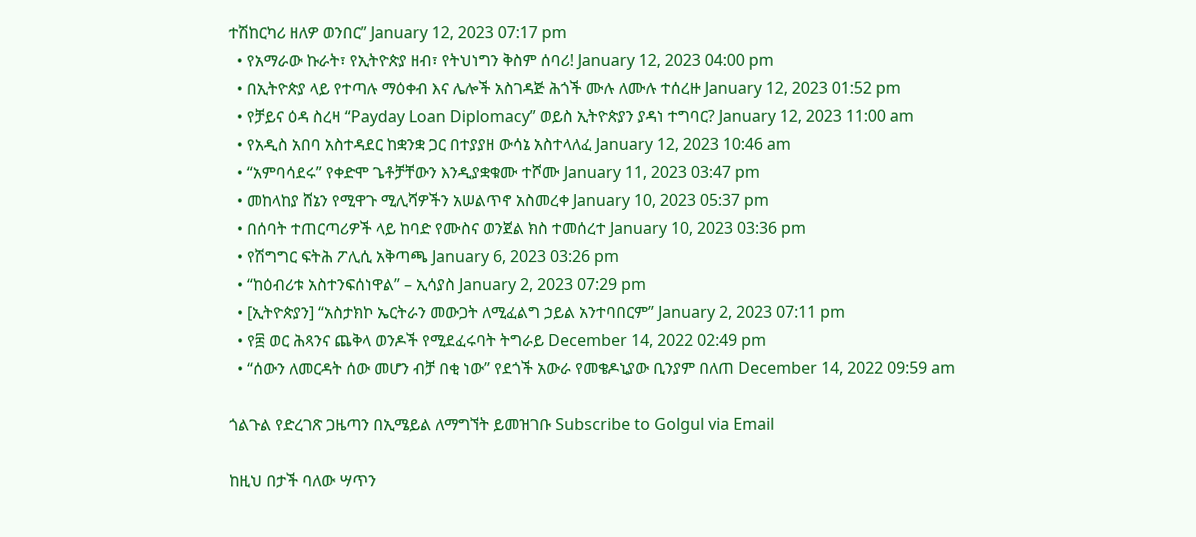ተሽከርካሪ ዘለዎ ወንበር” January 12, 2023 07:17 pm
  • የአማራው ኩራት፣ የኢትዮጵያ ዘብ፣ የትህነግን ቅስም ሰባሪ! January 12, 2023 04:00 pm
  • በኢትዮጵያ ላይ የተጣሉ ማዕቀብ እና ሌሎች አስገዳጅ ሕጎች ሙሉ ለሙሉ ተሰረዙ January 12, 2023 01:52 pm
  • የቻይና ዕዳ ስረዛ “Payday Loan Diplomacy” ወይስ ኢትዮጵያን ያዳነ ተግባር? January 12, 2023 11:00 am
  • የአዲስ አበባ አስተዳደር ከቋንቋ ጋር በተያያዘ ውሳኔ አስተላለፈ January 12, 2023 10:46 am
  • “አምባሳደሩ” የቀድሞ ጌቶቻቸውን እንዲያቋቁሙ ተሾሙ January 11, 2023 03:47 pm
  • መከላከያ ሸኔን የሚዋጉ ሚሊሻዎችን አሠልጥኖ አስመረቀ January 10, 2023 05:37 pm
  • በሰባት ተጠርጣሪዎች ላይ ከባድ የሙስና ወንጀል ክስ ተመሰረተ January 10, 2023 03:36 pm
  • የሽግግር ፍትሕ ፖሊሲ አቅጣጫ January 6, 2023 03:26 pm
  • “ከዕብሪቱ አስተንፍሰነዋል” – ኢሳያስ January 2, 2023 07:29 pm
  • [ኢትዮጵያን] “አስታክኮ ኤርትራን መውጋት ለሚፈልግ ኃይል አንተባበርም” January 2, 2023 07:11 pm
  • የ፰ ወር ሕጻንና ጨቅላ ወንዶች የሚደፈሩባት ትግራይ December 14, 2022 02:49 pm
  • “ሰውን ለመርዳት ሰው መሆን ብቻ በቂ ነው” የደጎች አውራ የመቄዶኒያው ቢንያም በለጠ December 14, 2022 09:59 am

ጎልጉል የድረገጽ ጋዜጣን በኢሜይል ለማግኘት ይመዝገቡ Subscribe to Golgul via Email

ከዚህ በታች ባለው ሣጥን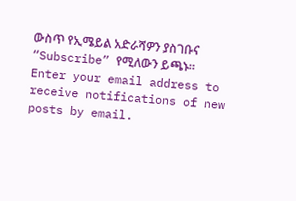ውስጥ የኢሜይል አድራሻዎን ያስገቡና “Subscribe” የሚለውን ይጫኑ፡፡
Enter your email address to receive notifications of new posts by email.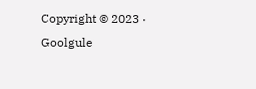Copyright © 2023 · Goolgule